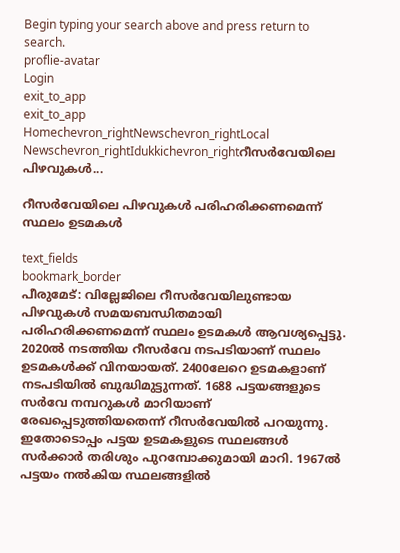Begin typing your search above and press return to search.
proflie-avatar
Login
exit_to_app
exit_to_app
Homechevron_rightNewschevron_rightLocal Newschevron_rightIdukkichevron_rightറീസർവേയിലെ പിഴവുകൾ...

റീസർവേയിലെ പിഴവുകൾ പരിഹരിക്കണമെന്ന് സ്ഥലം ഉടമകൾ

text_fields
bookmark_border
പീരുമേട്: വില്ലേജിലെ റീസർവേയിലുണ്ടായ പിഴവുകൾ സമയബന്ധിതമായി പരിഹരിക്കണമെന്ന് സ്ഥലം ഉടമകൾ ആവശ്യപ്പെട്ടു. 2020ൽ നടത്തിയ റീസർവേ നടപടിയാണ് സ്ഥലം ഉടമകൾക്ക് വിനയായത്. 2400ലേറെ ഉടമകളാണ് നടപടിയിൽ ബുദ്ധിമുട്ടുന്നത്. 1688 പട്ടയങ്ങളുടെ സർവേ നമ്പറുകൾ മാറിയാണ് രേഖപ്പെടുത്തിയതെന്ന് റീസർവേയിൽ പറയുന്നു. ഇതോടൊപ്പം പട്ടയ ഉടമകളുടെ സ്ഥലങ്ങൾ സർക്കാർ തരിശും പുറമ്പോക്കുമായി മാറി. 1967ൽ പട്ടയം നൽകിയ സ്ഥലങ്ങളിൽ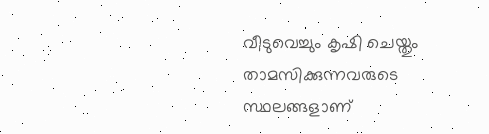വീടുവെച്ചും കൃഷി ചെയ്തും താമസിക്കുന്നവരുടെ സ്ഥലങ്ങളാണ്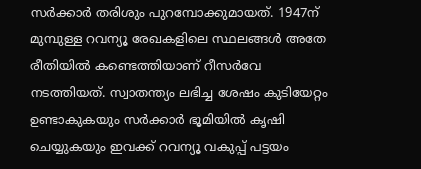സർക്കാർ തരിശും പുറമ്പോക്കുമായത്. 1947ന് മുമ്പുള്ള റവന്യൂ രേഖകളിലെ സ്ഥലങ്ങൾ അതേ രീതിയിൽ കണ്ടെത്തിയാണ് റീസർവേ നടത്തിയത്. സ്വാതന്ത്യം ലഭിച്ച ശേഷം കുടിയേറ്റം ഉണ്ടാകുകയും സർക്കാർ ഭൂമിയിൽ കൃഷി ചെയ്യുകയും ഇവക്ക് റവന്യൂ വകുപ്പ് പട്ടയം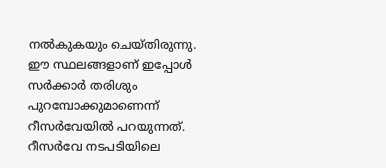നൽകുകയും ചെയ്തിരുന്നു. ഈ സ്ഥലങ്ങളാണ് ഇപ്പോൾ സർക്കാർ തരിശും പുറമ്പോക്കുമാണെന്ന് റീസർവേയിൽ പറയുന്നത്. റീസർവേ നടപടിയിലെ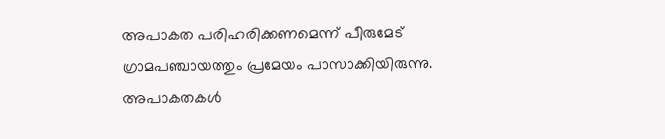അപാകത പരിഹരിക്കണമെന്ന് പീരുമേട് ഗ്രാമപഞ്ചായത്തും പ്രമേയം പാസാക്കിയിരുന്നു. അപാകതകൾ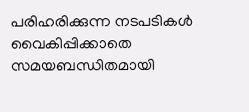പരിഹരിക്കുന്ന നടപടികൾ വൈകിപ്പിക്കാതെ സമയബന്ധിതമായി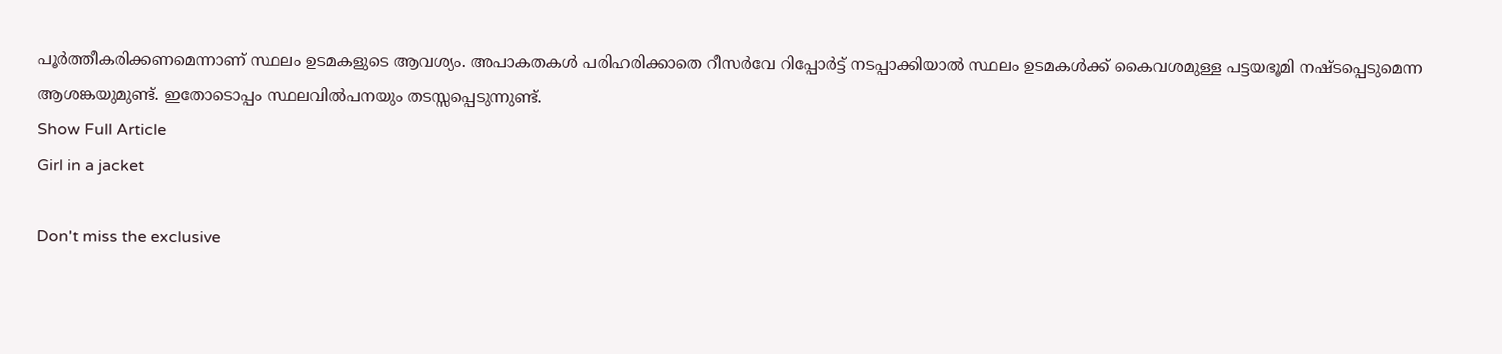പൂർത്തീകരിക്കണമെന്നാണ് സ്ഥലം ഉടമകളുടെ ആവശ്യം. അപാകതകൾ പരിഹരിക്കാതെ റീസർവേ റിപ്പോർട്ട് നടപ്പാക്കിയാൽ സ്ഥലം ഉടമകൾക്ക് കൈവശമുള്ള പട്ടയഭൂമി നഷ്ടപ്പെടുമെന്ന ആശങ്കയുമുണ്ട്. ഇതോടൊപ്പം സ്ഥലവിൽപനയും തടസ്സപ്പെടുന്നുണ്ട്.
Show Full Article
Girl in a jacket

Don't miss the exclusive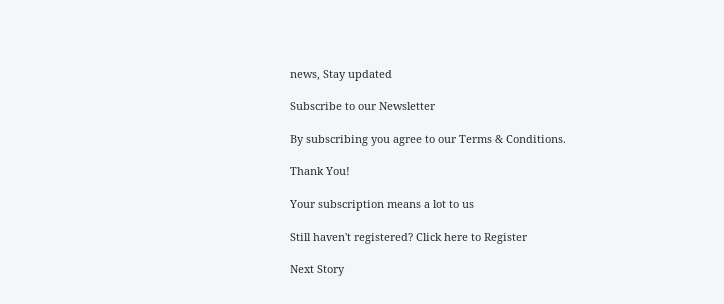news, Stay updated

Subscribe to our Newsletter

By subscribing you agree to our Terms & Conditions.

Thank You!

Your subscription means a lot to us

Still haven't registered? Click here to Register

Next Story